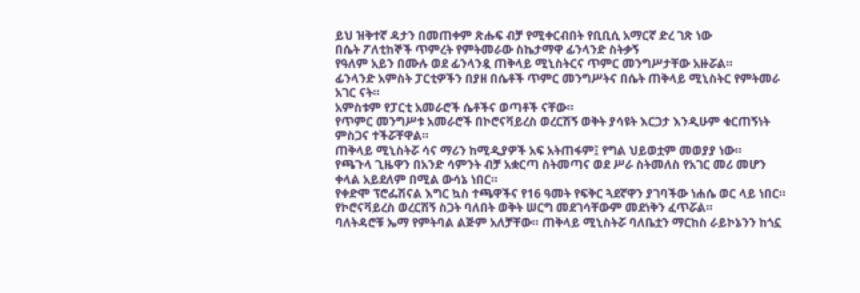ይህ ዝቅተኛ ዳታን በመጠቀም ጽሑፍ ብቻ የሚቀርብበት የቢቢሲ አማርኛ ድረ ገጽ ነው
በሴት ፖለቲከኞች ጥምረት የምትመራው ስኬታማዋ ፊንላንድ ስትቃኝ
የዓለም አይን በሙሉ ወደ ፊንላንዷ ጠቅላይ ሚኒስትርና ጥምር መንግሥታቸው አዙሯል።
ፊንላንድ አምስት ፓርቲዎችን በያዘ በሴቶች ጥምር መንግሥትና በሴት ጠቅላይ ሚኒስትር የምትመራ አገር ናት።
አምስቱም የፓርቲ አመራሮች ሴቶችና ወጣቶች ናቸው።
የጥምር መንግሥቱ አመራሮች በኮሮናቫይረስ ወረርሽኝ ወቅት ያሳዩት እርጋታ እንዲሁም ቁርጠኝነት ምስጋና ተችሯቸዋል።
ጠቅላይ ሚኒስትሯ ሳና ማሪን ከሚዲያዎች አፍ አትጠፋም፤ የግል ህይወቷም መወያያ ነው።
የጫጉላ ጊዜዋን በአንድ ሳምንት ብቻ አቋርጣ ስትመጣና ወደ ሥራ ስትመለስ የአገር መሪ መሆን ቀላል አይደለም በሚል ውሳኔ ነበር።
የቀድሞ ፕሮፌሽናል እግር ኳስ ተጫዋችና የ16 ዓመት የፍቅር ጓደኛዋን ያገባችው ነሐሴ ወር ላይ ነበር።
የኮሮናቫይረስ ወረርሽኝ ስጋት ባለበት ወቅት ሠርግ መደገሳቸውም መደነቅን ፈጥሯል።
ባለትዳሮቹ ኤማ የምትባል ልጅም አለቻቸው። ጠቅላይ ሚኒስትሯ ባለቤቷን ማርከስ ራይኮኔንን ከጎኗ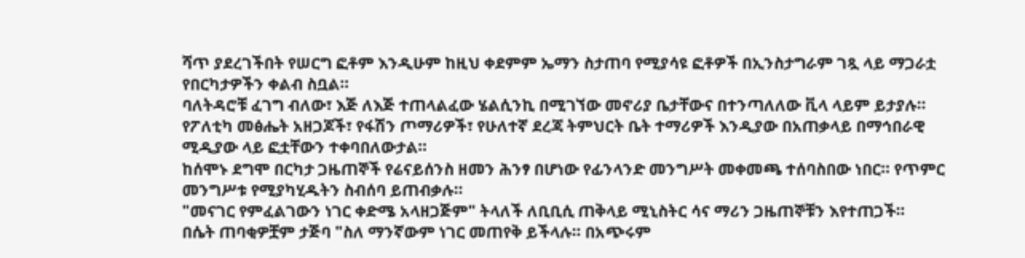ሻጥ ያደረገችበት የሠርግ ፎቶም እንዲሁም ከዚህ ቀደምም ኤማን ስታጠባ የሚያሳዩ ፎቶዎች በኢንስታግራም ገጿ ላይ ማጋራቷ የበርካታዎችን ቀልብ ስቧል።
ባለትዳሮቹ ፈገግ ብለው፣ እጅ ለእጅ ተጠላልፈው ሄልሲንኪ በሚገኘው መኖሪያ ቤታቸውና በተንጣለለው ቪላ ላይም ይታያሉ።
የፖለቲካ መፅሔት አዘጋጆች፣ የፋሽን ጦማሪዎች፣ የሁለተኛ ደረጃ ትምህርት ቤት ተማሪዎች እንዲያው በአጠቃላይ በማኅበራዊ ሚዲያው ላይ ፎቷቸውን ተቀባበለውታል።
ከሰሞኑ ደግሞ በርካታ ጋዜጠኞች የሬናይሰንስ ዘመን ሕንፃ በሆነው የፊንላንድ መንግሥት መቀመጫ ተሰባስበው ነበር። የጥምር መንግሥቱ የሚያካሂዱትን ስብሰባ ይጠብቃሉ።
"መናገር የምፈልገውን ነገር ቀድሜ አላዘጋጅም" ትላለች ለቢቢሲ ጠቅላይ ሚኒስትር ሳና ማሪን ጋዜጠኞቹን እየተጠጋች።
በሴት ጠባቂዎቿም ታጅባ "ስለ ማንኛውም ነገር መጠየቅ ይችላሉ። በአጭሩም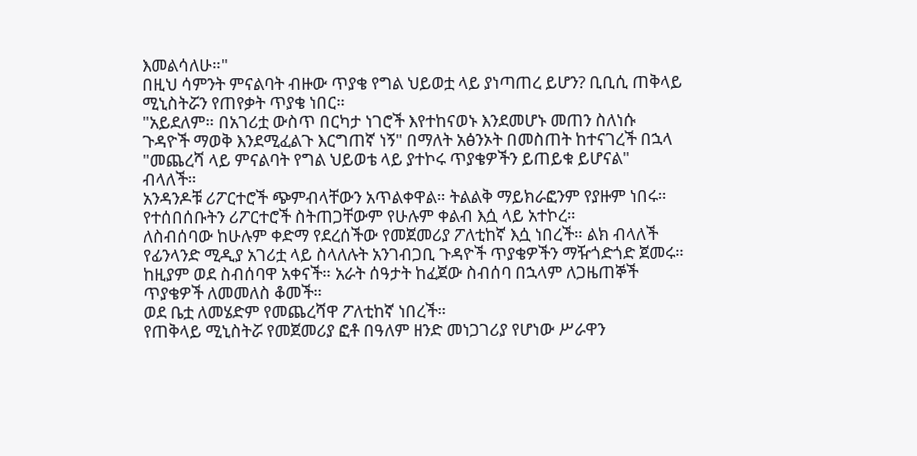እመልሳለሁ።"
በዚህ ሳምንት ምናልባት ብዙው ጥያቄ የግል ህይወቷ ላይ ያነጣጠረ ይሆን? ቢቢሲ ጠቅላይ ሚኒስትሯን የጠየቃት ጥያቄ ነበር።
"አይደለም። በአገሪቷ ውስጥ በርካታ ነገሮች እየተከናወኑ እንደመሆኑ መጠን ስለነሱ ጉዳዮች ማወቅ እንደሚፈልጉ እርግጠኛ ነኝ" በማለት አፅንኦት በመስጠት ከተናገረች በኋላ "መጨረሻ ላይ ምናልባት የግል ህይወቴ ላይ ያተኮሩ ጥያቄዎችን ይጠይቁ ይሆናል" ብላለች።
አንዳንዶቹ ሪፖርተሮች ጭምብላቸውን አጥልቀዋል። ትልልቅ ማይክራፎንም የያዙም ነበሩ። የተሰበሰቡትን ሪፖርተሮች ስትጠጋቸውም የሁሉም ቀልብ እሷ ላይ አተኮረ።
ለስብሰባው ከሁሉም ቀድማ የደረሰችው የመጀመሪያ ፖለቲከኛ እሷ ነበረች። ልክ ብላለች የፊንላንድ ሚዲያ አገሪቷ ላይ ስላለሉት አንገብጋቢ ጉዳዮች ጥያቄዎችን ማዥጎድጎድ ጀመሩ።
ከዚያም ወደ ስብሰባዋ አቀናች። አራት ሰዓታት ከፈጀው ስብሰባ በኋላም ለጋዜጠኞች ጥያቄዎች ለመመለስ ቆመች።
ወደ ቤቷ ለመሄድም የመጨረሻዋ ፖለቲከኛ ነበረች።
የጠቅላይ ሚኒስትሯ የመጀመሪያ ፎቶ በዓለም ዘንድ መነጋገሪያ የሆነው ሥራዋን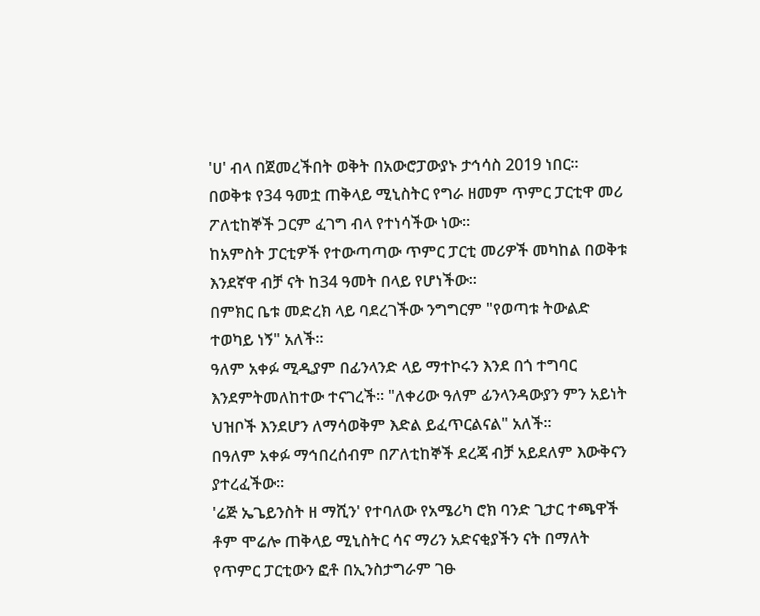'ሀ' ብላ በጀመረችበት ወቅት በአውሮፓውያኑ ታኅሳስ 2019 ነበር።
በወቅቱ የ34 ዓመቷ ጠቅላይ ሚኒስትር የግራ ዘመም ጥምር ፓርቲዋ መሪ ፖለቲከኞች ጋርም ፈገግ ብላ የተነሳችው ነው።
ከአምስት ፓርቲዎች የተውጣጣው ጥምር ፓርቲ መሪዎች መካከል በወቅቱ እንደኛዋ ብቻ ናት ከ34 ዓመት በላይ የሆነችው።
በምክር ቤቱ መድረክ ላይ ባደረገችው ንግግርም "የወጣቱ ትውልድ ተወካይ ነኝ" አለች።
ዓለም አቀፉ ሚዲያም በፊንላንድ ላይ ማተኮሩን እንደ በጎ ተግባር እንደምትመለከተው ተናገረች። "ለቀሪው ዓለም ፊንላንዳውያን ምን አይነት ህዝቦች እንደሆን ለማሳወቅም እድል ይፈጥርልናል" አለች።
በዓለም አቀፉ ማኅበረሰብም በፖለቲከኞች ደረጃ ብቻ አይደለም እውቅናን ያተረፈችው።
'ሬጅ ኤጌይንስት ዘ ማሺን' የተባለው የአሜሪካ ሮክ ባንድ ጊታር ተጫዋች ቶም ሞሬሎ ጠቅላይ ሚኒስትር ሳና ማሪን አድናቂያችን ናት በማለት የጥምር ፓርቲውን ፎቶ በኢንስታግራም ገፁ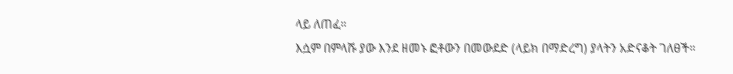ላይ ለጠፈ።
እሷም በምላሹ ያው እንደ ዘመኑ ፎቶውን በመውደድ (ላይክ በማድረግ) ያላትን አድናቆት ገለፀች።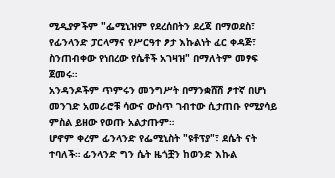ሚዲያዎችም "ፌሚኒዝም የደረሰበትን ደረጃ በማወደስ፣ የፊንላንድ ፓርላማና የሥርዓተ ፆታ እኩልነት ፈር ቀዳጅ፣ ስንጠብቀው የነበረው የሴቶች አገዛዝ" በማለትም መፃፍ ጀመሩ።
አንዳንዶችም ጥምሩን መንግሥት በማንቋሸሽ ፆተኛ በሆነ መንገድ አመራሮቹ ሳውና ውስጥ ገብተው ሲታጠቡ የሚያሳይ ምስል ይዘው የወጡ አልታጡም።
ሆኖም ቀረም ፊንላንድ የፌሚኒስት "ዩቶፕያ"፣ ደሴት ናት ተባለች። ፊንላንድ ግን ሴት ዜጎቿን ከወንድ እኩል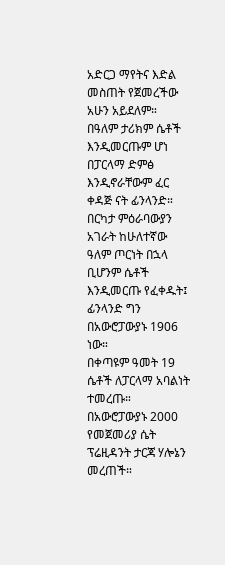አድርጋ ማየትና እድል መስጠት የጀመረችው አሁን አይደለም።
በዓለም ታሪክም ሴቶች እንዲመርጡም ሆነ በፓርላማ ድምፅ እንዲኖራቸውም ፈር ቀዳጅ ናት ፊንላንድ።
በርካታ ምዕራባውያን አገራት ከሁለተኛው ዓለም ጦርነት በኋላ ቢሆንም ሴቶች እንዲመርጡ የፈቀዱት፤ ፊንላንድ ግን በአውሮፓውያኑ 1906 ነው።
በቀጣዩም ዓመት 19 ሴቶች ለፓርላማ አባልነት ተመረጡ። በአውሮፓውያኑ 2000 የመጀመሪያ ሴት ፕሬዚዳንት ታርጃ ሃሎኔን መረጠች።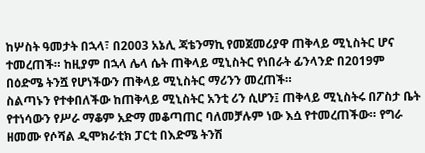ከሦስት ዓመታት በኋላ፣ በ2003 አኔሊ ጃቴንማኪ የመጀመሪያዋ ጠቅላይ ሚኒስትር ሆና ተመረጠች። ከዚያም በኋላ ሌላ ሴት ጠቅላይ ሚኒስትር የነበራት ፊንላንድ በ2019ም በዕድሜ ትንሿ የሆነችውን ጠቅላይ ሚኒስትር ማሪንን መረጠች።
ስልጣኑን የተቀበለችው ከጠቅላይ ሚኒስትር አንቲ ሪን ሲሆን፤ ጠቅላይ ሚኒስትሩ በፖስታ ቤት የተነሳውን የሥራ ማቆም አድማ መቆጣጠር ባለመቻሉም ነው እሷ የተመረጠችው። የግራ ዘመሙ የሶሻል ዲሞክራቲክ ፓርቲ በእድሜ ትንሽ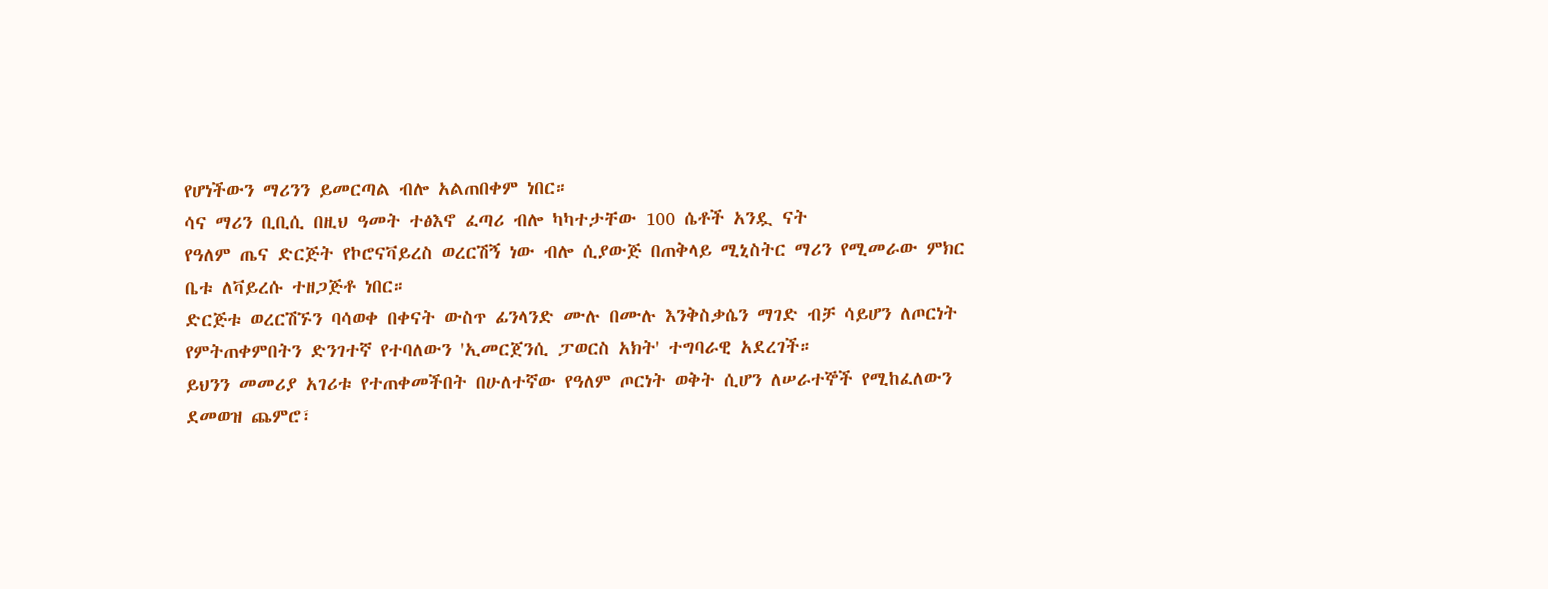የሆነችውን ማሪንን ይመርጣል ብሎ አልጠበቀም ነበር።
ሳና ማሪን ቢቢሲ በዚህ ዓመት ተፅእኖ ፈጣሪ ብሎ ካካተታቸው 100 ሴቶች አንዷ ናት
የዓለም ጤና ድርጅት የኮሮናቫይረስ ወረርሽኝ ነው ብሎ ሲያውጅ በጠቅላይ ሚኒስትር ማሪን የሚመራው ምክር ቤቱ ለቫይረሱ ተዘጋጅቶ ነበር።
ድርጅቱ ወረርሽኙን ባሳወቀ በቀናት ውስጥ ፊንላንድ ሙሉ በሙሉ እንቅስቃሴን ማገድ ብቻ ሳይሆን ለጦርነት የምትጠቀምበትን ድንገተኛ የተባለውን 'ኢመርጀንሲ ፓወርስ አክት' ተግባራዊ አደረገች።
ይህንን መመሪያ አገሪቱ የተጠቀመችበት በሁለተኛው የዓለም ጦርነት ወቅት ሲሆን ለሠራተኞች የሚከፈለውን ደመወዝ ጨምሮ፣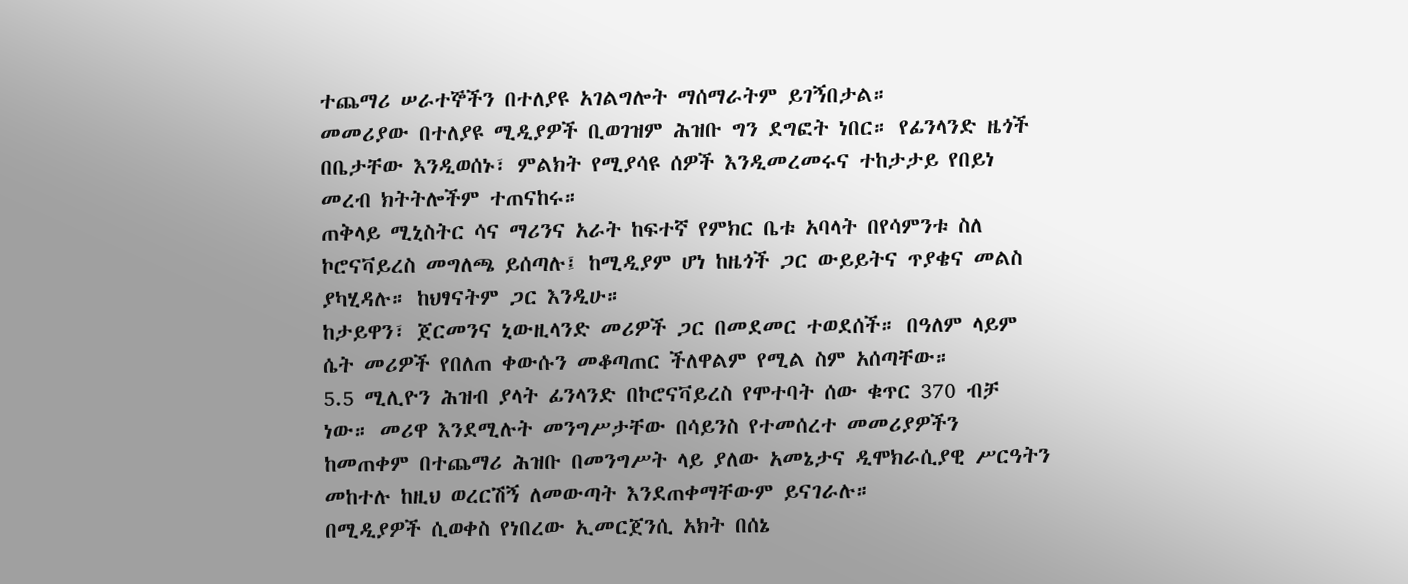ተጨማሪ ሠራተኞችን በተለያዩ አገልግሎት ማሰማራትም ይገኝበታል።
መመሪያው በተለያዩ ሚዲያዎች ቢወገዝም ሕዝቡ ግን ደግፎት ነበር። የፊንላንድ ዜጎች በቤታቸው እንዲወሰኑ፣ ምልክት የሚያሳዩ ሰዎች እንዲመረመሩና ተከታታይ የበይነ መረብ ክትትሎችም ተጠናከሩ።
ጠቅላይ ሚኒስትር ሳና ማሪንና አራት ከፍተኛ የምክር ቤቱ አባላት በየሳምንቱ ስለ ኮሮናቫይረስ መግለጫ ይሰጣሉ፤ ከሚዲያም ሆነ ከዜጎች ጋር ውይይትና ጥያቄና መልስ ያካሂዳሉ። ከህፃናትም ጋር እንዲሁ።
ከታይዋን፣ ጀርመንና ኒውዚላንድ መሪዎች ጋር በመደመር ተወደሰች። በዓለም ላይም ሴት መሪዎች የበለጠ ቀውሱን መቆጣጠር ችለዋልም የሚል ስም አሰጣቸው።
5.5 ሚሊዮን ሕዝብ ያላት ፊንላንድ በኮሮናቫይረስ የሞተባት ሰው ቁጥር 370 ብቻ ነው። መሪዋ እንደሚሉት መንግሥታቸው በሳይንስ የተመሰረተ መመሪያዎችን ከመጠቀም በተጨማሪ ሕዝቡ በመንግሥት ላይ ያለው አመኔታና ዲሞክራሲያዊ ሥርዓትን መከተሉ ከዚህ ወረርሽኝ ለመውጣት እንደጠቀማቸውም ይናገራሉ።
በሚዲያዎች ሲወቀስ የነበረው ኢመርጀንሲ አክት በሰኔ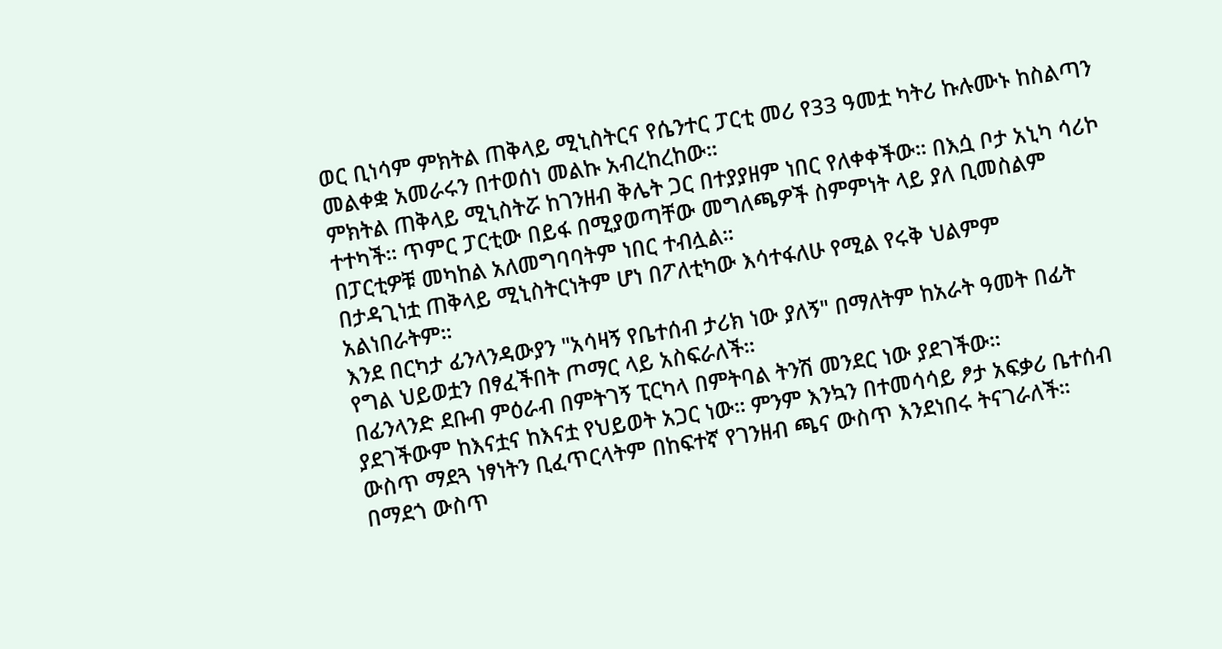ወር ቢነሳም ምክትል ጠቅላይ ሚኒስትርና የሴንተር ፓርቲ መሪ የ33 ዓመቷ ካትሪ ኩሉሙኑ ከስልጣን መልቀቋ አመራሩን በተወሰነ መልኩ አብረከረከው።
ምክትል ጠቅላይ ሚኒስትሯ ከገንዘብ ቅሌት ጋር በተያያዘም ነበር የለቀቀችው። በእሷ ቦታ አኒካ ሳሪኮ ተተካች። ጥምር ፓርቲው በይፋ በሚያወጣቸው መግለጫዎች ስምምነት ላይ ያለ ቢመስልም በፓርቲዎቹ መካከል አለመግባባትም ነበር ተብሏል።
በታዳጊነቷ ጠቅላይ ሚኒስትርነትም ሆነ በፖለቲካው እሳተፋለሁ የሚል የሩቅ ህልምም አልነበራትም።
እንደ በርካታ ፊንላንዳውያን "አሳዛኝ የቤተሰብ ታሪክ ነው ያለኝ" በማለትም ከአራት ዓመት በፊት የግል ህይወቷን በፃፈችበት ጦማር ላይ አስፍራለች።
በፊንላንድ ደቡብ ምዕራብ በምትገኝ ፒርካላ በምትባል ትንሽ መንደር ነው ያደገችው።
ያደገችውም ከእናቷና ከእናቷ የህይወት አጋር ነው። ምንም እንኳን በተመሳሳይ ፆታ አፍቃሪ ቤተሰብ ውስጥ ማደጓ ነፃነትን ቢፈጥርላትም በከፍተኛ የገንዘብ ጫና ውስጥ እንደነበሩ ትናገራለች።
በማደጎ ውስጥ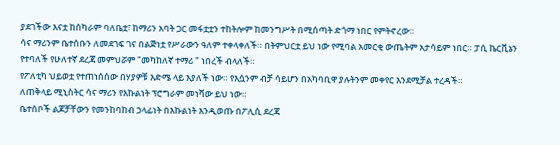ያደገችው እናቷ ከሰካራም ባለቤቷ፣ ከማሪን አባት ጋር መፋቷቷን ተከትሎም ከመንግሥት በሚሰጣት ድጎማ ነበር የምትኖረው።
ሳና ማሪንም ቤተሰቡን ለመደገፍ ገና በልጅነቷ የሥራውን ዓለም ተቀላቀለች። በትምህርቷ ይህ ነው የሚባል አመርቂ ውጤትም አታሳይም ነበር። ፓሲ ኬርቪኔን የተባለች የሁለተኛ ደረጃ መምህሯም "መካከለኛ ተማሪ " ነበረች ብላለች።
የፖለቲካ ህይወቷ የተጠነሰሰው በሃያዎቹ እድሜ ላይ እያለች ነው። የእሷንም ብቻ ሳይሆን በአካባቢዋ ያሉትንም መቀየር እንደሚቻል ተረዳች።
ለጠቅላይ ሚኒስትር ሳና ማሪን የእኩልነት ፕሮግራም መነሻው ይህ ነው።
ቤተሰቦች ልጆቻቸውን የመንከባከብ ኃላፊነት በእኩልነት እንዲወጡ በፖሊሲ ደረጃ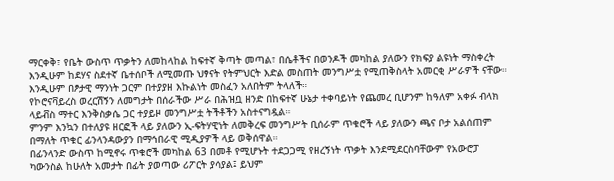ማርቀቅ፣ የቤት ውስጥ ጥቃትን ለመከላከል ከፍተኛ ቅጣት መጣል፣ በሴቶችና በወንዶች መካከል ያለውን የክፍያ ልዩነት ማስቀረት እንዲሁም ከደሃና ስደተኛ ቤተሰቦች ለሚመጡ ህፃናት የትምህርት እድል መስጠት መንግሥቷ የሚጠቅስላት አመርቂ ሥራዎች ናቸው።
እንዲሁም በፆታዊ ማንነት ጋርም በተያያዘ እኩልነት መስፈን አለበትም ትላለች።
የኮሮናቫይረስ ወረርሽኝን ለመግታት በሰራችው ሥራ በሕዝቧ ዘንድ በከፍተኛ ሁኔታ ተቀባይነት የጨመረ ቢሆንም ከዓለም አቀፉ ብላክ ላይቭስ ማተር እንቅስቃሴ ጋር ተያይዞ መንግሥቷ ትችቶችን አስተናግዷል።
ምንም እንኳን በተለያዩ ዘርፎች ላይ ያለውን ኢ-ፍትሃዊነት ለመቅረፍ መንግሥት ቢሰራም ጥቁሮች ላይ ያለውን ጫና ቦታ አልሰጠም በማለት ጥቁር ፊንላንዳውያን በማኅበራዊ ሚዲያዎች ላይ ወቅሰዋል።
በፊንላንድ ውስጥ ከሚኖሩ ጥቁሮች መካከል 63 በመቶ የሚሆኑት ተደጋጋሚ የዘረኝነት ጥቃት እንደሚደርስባቸውም የአውሮፓ ካውንስል ከሁለት አመታት በፊት ያወጣው ሪፖርት ያሳያል፤ ይህም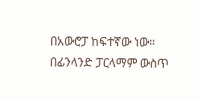በአውሮፓ ከፍተኛው ነው።
በፊንላንድ ፓርላማም ውስጥ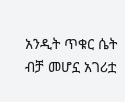አንዲት ጥቁር ሴት ብቻ መሆኗ አገሪቷ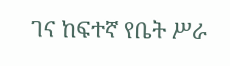ገና ከፍተኛ የቤት ሥራ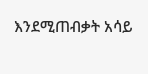እንደሚጠብቃት አሳይ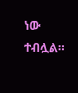ነው ተብሏል።